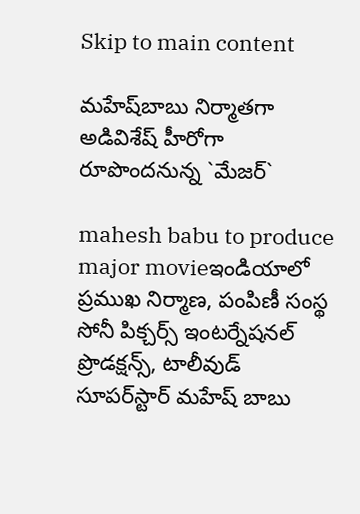Skip to main content

మ‌హేష్‌బాబు నిర్మాతగా అడివిశేష్ హీరోగా రూపొంద‌నున్న `మేజ‌ర్‌`

mahesh babu to produce major movieఇండియాలో ప్ర‌ముఖ నిర్మాణ‌, పంపిణీ సంస్థ సోనీ పిక్చ‌ర్స్ ఇంట‌ర్నేష‌న‌ల్ ప్రొడ‌క్ష‌న్స్, టాలీవుడ్ సూప‌ర్‌స్టార్ మ‌హేష్ బాబు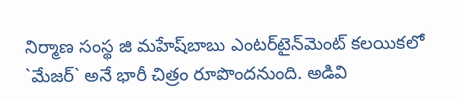నిర్మాణ సంస్థ జి మ‌హేష్‌బాబు ఎంట‌ర్‌టైన్‌మెంట్ క‌ల‌యిక‌లో `మేజ‌ర్` అనే భారీ చిత్రం రూపొంద‌నుంది. అడివి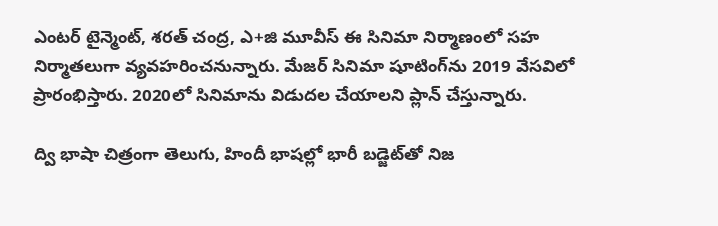ఎంట‌ర్ టైన్మెంట్‌, శ‌ర‌త్ చంద్ర‌, ఎ+జి మూవీస్ ఈ సినిమా నిర్మాణంలో స‌హ నిర్మాత‌లుగా వ్య‌వ‌హ‌రించ‌నున్నారు. మేజ‌ర్ సినిమా షూటింగ్‌ను 2019 వేస‌విలో ప్రారంభిస్తారు. 2020లో సినిమాను విడుద‌ల చేయాల‌ని ప్లాన్ చేస్తున్నారు.

ద్వి భాషా చిత్రంగా తెలుగు, హిందీ భాష‌ల్లో భారీ బడ్జెట్‌తో నిజ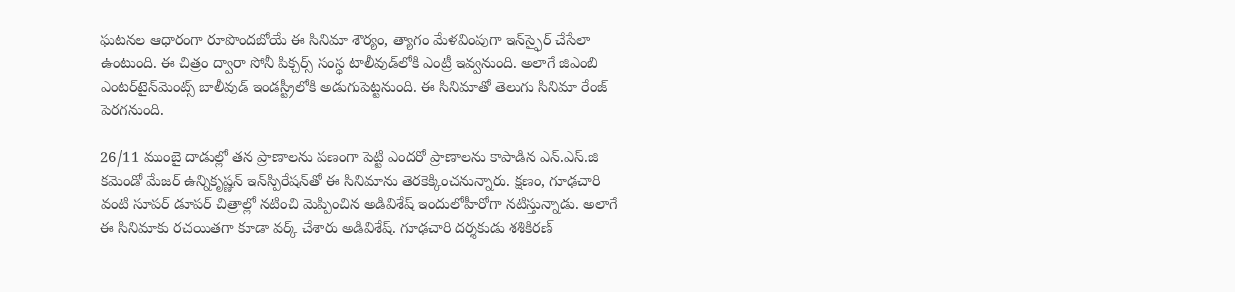ఘ‌ట‌న‌ల ఆధారంగా రూపొంద‌బోయే ఈ సినిమా శౌర్యం, త్యాగం మేళ‌వింపుగా ఇన్‌స్ఫైర్ చేసేలా ఉంటుంది. ఈ చిత్రం ద్వారా సోనీ పిక్చ‌ర్స్ సంస్థ టాలీవుడ్‌లోకి ఎంట్రీ ఇవ్వ‌నుంది. అలాగే జిఎంబి ఎంట‌ర్‌టైన్‌మెంట్స్ బాలీవుడ్ ఇండ‌స్ట్రీలోకి అడుగుపెట్ట‌నుంది. ఈ సినిమాతో తెలుగు సినిమా రేంజ్ పెర‌గ‌నుంది.

26/11 ముంబై దాడుల్లో త‌న ప్రాణాల‌ను ప‌ణంగా పెట్టి ఎంద‌రో ప్రాణాల‌ను కాపాడిన ఎన్‌.ఎస్‌.జి క‌మెండో మేజ‌ర్ ఉన్నికృష్ణ‌న్ ఇన్‌స్పిరేష‌న్‌తో ఈ సినిమాను తెర‌కెక్కించ‌నున్నారు. క్ష‌ణం, గూఢ‌చారి వంటి సూప‌ర్ డూప‌ర్ చిత్రాల్లో న‌టించి మెప్పించిన అడివిశేష్ ఇందులోహీరోగా న‌టిస్తున్నాడు. అలాగే ఈ సినిమాకు ర‌చ‌యిత‌గా కూడా వ‌ర్క్ చేశారు అడివిశేష్. గూఢ‌చారి ద‌ర్శ‌కుడు శ‌శికిర‌ణ్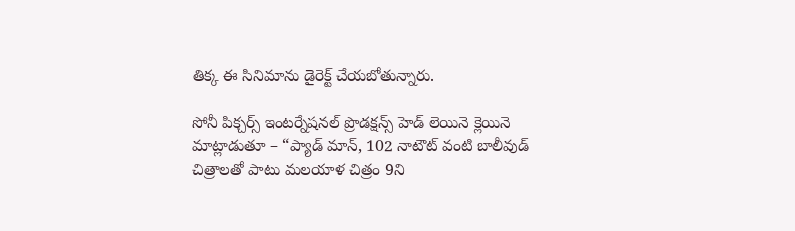తిక్క ఈ సినిమాను డైరెక్ట్ చేయ‌బోతున్నారు.

సోనీ పిక్చ‌ర్స్ ఇంటర్నేష‌న‌ల్ ప్రొడ‌క్షన్స్ హెడ్ లెయినె క్లెయినె మాట్లాడుతూ – “ప్యాడ్ మాన్‌, 102 నాటౌట్ వంటి బాలీవుడ్ చిత్రాల‌తో పాటు మ‌ల‌యాళ చిత్రం 9ని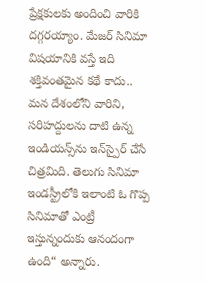ప్రేక్ష‌కుల‌కు అందించి వారికి ద‌గ్గ‌ర‌య్యాం. మేజ‌ర్ సినిమా విష‌యానికి వ‌స్తే ఇది శ‌క్తివంత‌మైన క‌థే కాదు.. మ‌న దేశంలోని వారిని, స‌రిహ‌ద్దుల‌ను దాటి ఉన్న ఇండియ‌న్స్‌ను ఇన్‌స్పైర్ చేసే చిత్ర‌మిది. తెలుగు సినిమా ఇండ‌స్ట్రీలోకి ఇలాంటి ఓ గొప్ప సినిమాతో ఎంట్రీ ఇస్తున్నందుకు ఆనందంగా ఉంది“ అన్నారు.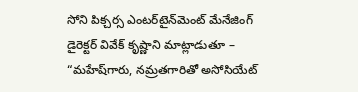సోని పిక్చ‌ర్స ఎంట‌ర్‌టైన్‌మెంట్ మేనేజింగ్ డైరెక్ట‌ర్ వివేక్ కృష్ణాని మాట్లాడుతూ – “మ‌హేష్‌గారు, న‌మ్ర‌త‌గారితో అసోసియేట్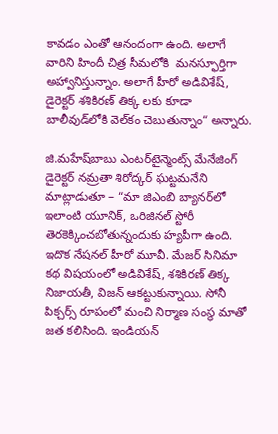కావ‌డం ఎంతో ఆనందంగా ఉంది. అలాగే వారిని హిందీ చిత్ర సీమ‌లోకి  మ‌న‌స్ఫూర్తిగా అహ్వానిస్తున్నాం. అలాగే హీరో అడివిశేష్‌, డైరెక్ట‌ర్ శ‌శికిర‌ణ్ తిక్క ల‌కు కూడా బాలీవుడ్‌లోకి వెల్‌కం చెబుతున్నాం“ అన్నారు.

జి.మ‌హేష్‌బాబు ఎంట‌ర్‌టైన్మెంట్స్ మేనేజింగ్ డైరెక్ట‌ర్ న‌మ్ర‌తా శిరోద్క‌ర్ ఘ‌ట్ట‌మ‌నేని మాట్లాడుతూ – “మా జిఎంబి బ్యాన‌ర్‌లో ఇలాంటి యూనిక్, ఒరిజిన‌ల్ స్టోరీ తెర‌కెక్కించ‌బోతున్నందుకు హ్య‌పీగా ఉంది. ఇదొక నేష‌న‌ల్ హీరో మూవీ. మేజ‌ర్ సినిమా క‌థ విష‌యంలో అడివిశేష్‌, శ‌శికిర‌ణ్ తిక్క నిజాయతీ, విజ‌న్ ఆక‌ట్టుకున్నాయి. సోనీ పిక్చ‌ర్స్ రూపంలో మంచి నిర్మాణ సంస్థ మాతో జ‌త క‌లిసింది. ఇండియ‌న్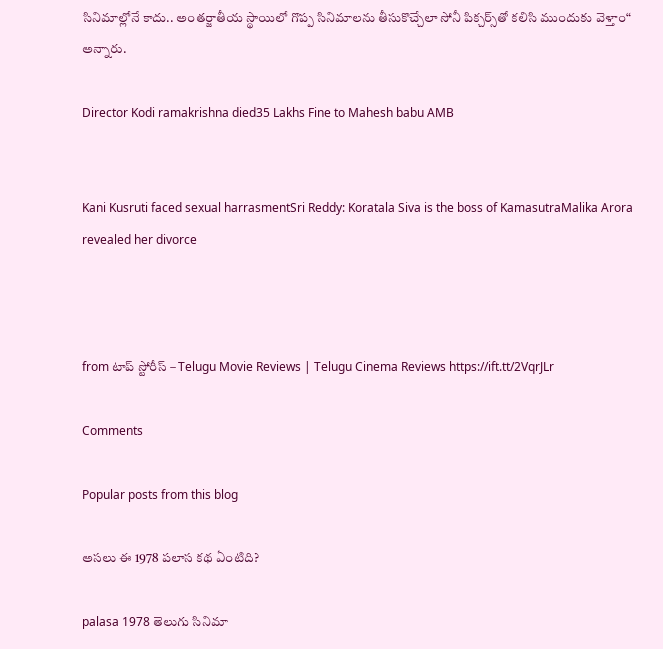సినిమాల్లోనే కాదు.. అంతర్జాతీయ స్థాయిలో గొప్ప సినిమాల‌ను తీసుకొచ్చేలా సోనీ పిక్చ‌ర్స్‌తో క‌లిసి ముందుకు వెళ్తాం“ అన్నారు.

Director Kodi ramakrishna died35 Lakhs Fine to Mahesh babu AMB


Kani Kusruti faced sexual harrasmentSri Reddy: Koratala Siva is the boss of KamasutraMalika Arora revealed her divorce



from టాప్ స్టోరీస్ – Telugu Movie Reviews | Telugu Cinema Reviews https://ift.tt/2VqrJLr

Comments

Popular posts from this blog

అసలు ఈ 1978 పలాస కథ ఏంటిది?

palasa 1978 తెలుగు సినిమా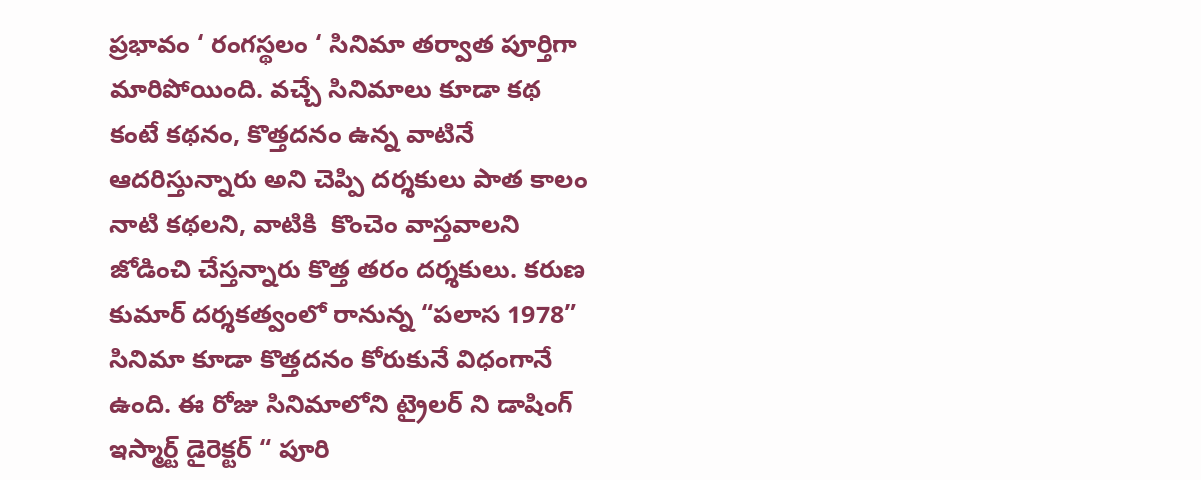ప్రభావం ‘ రంగస్థలం ‘ సినిమా తర్వాత పూర్తిగా మారిపోయింది. వచ్చే సినిమాలు కూడా కథ కంటే కథనం, కొత్తదనం ఉన్న వాటినే ఆదరిస్తున్నారు అని చెప్పి దర్శకులు పాత కాలం నాటి కథలని, వాటికి  కొంచెం వాస్తవాలని జోడించి చేస్తన్నారు కొత్త తరం దర్శకులు. కరుణ కుమార్ దర్శకత్వంలో రానున్న “పలాస 1978” సినిమా కూడా కొత్తదనం కోరుకునే విధంగానే ఉంది. ఈ రోజు సినిమాలోని ట్రైలర్ ని డాషింగ్ ఇస్మార్ట్ డైరెక్టర్ “ పూరి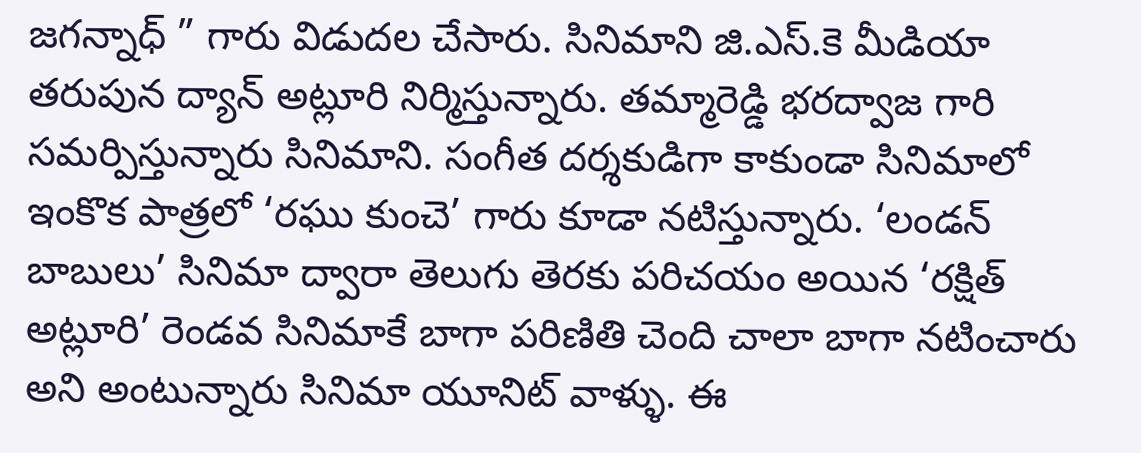జగన్నాధ్ ” గారు విడుదల చేసారు. సినిమాని జి.ఎస్.కె మీడియా తరుపున ద్యాన్ అట్లూరి నిర్మిస్తున్నారు. తమ్మారెడ్డి భరద్వాజ గారి సమర్పిస్తున్నారు సినిమాని. సంగీత దర్శకుడిగా కాకుండా సినిమాలో ఇంకొక పాత్రలో ‘రఘు కుంచె’ గారు కూడా నటిస్తున్నారు. ‘లండన్ బాబులు’ సినిమా ద్వారా తెలుగు తెరకు పరిచయం అయిన ‘రక్షిత్ అట్లూరి’ రెండవ సినిమాకే బాగా పరిణితి చెంది చాలా బాగా నటించారు అని అంటున్నారు సినిమా యూనిట్ వాళ్ళు. ఈ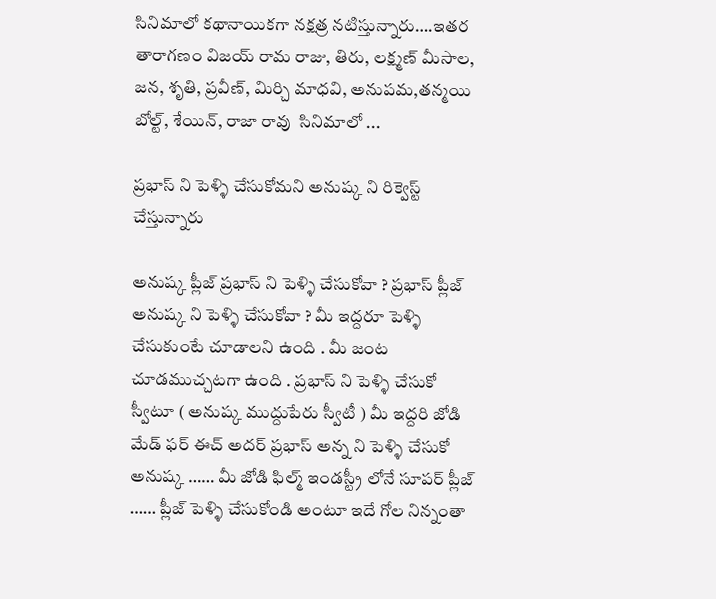సినిమాలో కథానాయికగా నక్షత్ర నటిస్తున్నారు….ఇతర తారాగణం విజయ్ రామ రాజు, తిరు, లక్ష్మణ్ మీసాల, జన, శృతి, ప్రవీణ్, మిర్చి మాధవి, అనుపమ,తన్మయి బోల్ట్, శేయిన్, రాజా రావు  సినిమాలో ...

ప్రభాస్ ని పెళ్ళి చేసుకోమని అనుష్క ని రిక్వెస్ట్ చేస్తున్నారు

అనుష్క ప్లీజ్ ప్రభాస్ ని పెళ్ళి చేసుకోవా ? ప్రభాస్ ప్లీజ్ అనుష్క ని పెళ్ళి చేసుకోవా ? మీ ఇద్దరూ పెళ్ళి చేసుకుంటే చూడాలని ఉంది . మీ జంట చూడముచ్చటగా ఉంది . ప్రభాస్ ని పెళ్ళి చేసుకో స్వీటూ ( అనుష్క ముద్దుపేరు స్వీటీ ) మీ ఇద్దరి జోడి మేడ్ ఫర్ ఈచ్ అదర్ ప్రభాస్ అన్న ని పెళ్ళి చేసుకో అనుష్క …… మీ జోడి ఫిల్మ్ ఇండస్ట్రీ లోనే సూపర్ ప్లీజ్ …… ప్లీజ్ పెళ్ళి చేసుకోండి అంటూ ఇదే గోల నిన్నంతా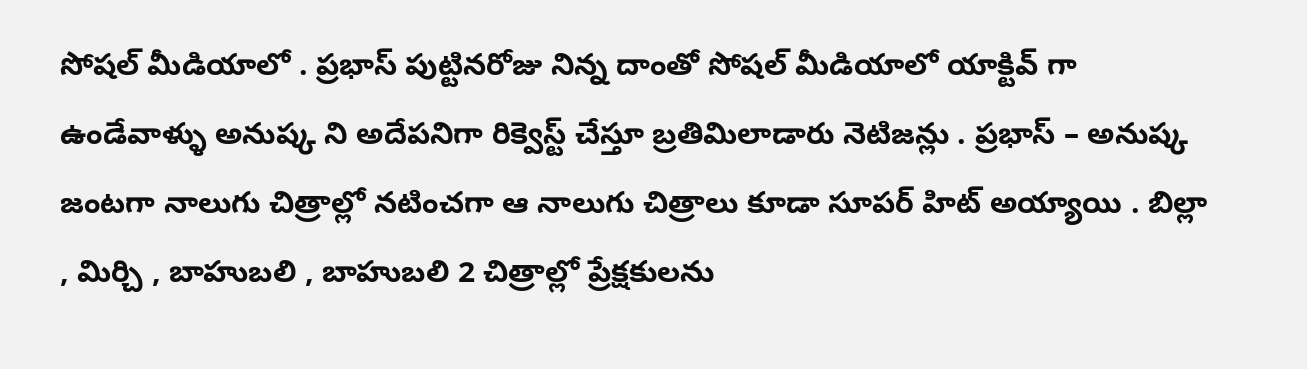సోషల్ మీడియాలో . ప్రభాస్ పుట్టినరోజు నిన్న దాంతో సోషల్ మీడియాలో యాక్టివ్ గా ఉండేవాళ్ళు అనుష్క ని అదేపనిగా రిక్వెస్ట్ చేస్తూ బ్రతిమిలాడారు నెటిజన్లు . ప్రభాస్ – అనుష్క జంటగా నాలుగు చిత్రాల్లో నటించగా ఆ నాలుగు చిత్రాలు కూడా సూపర్ హిట్ అయ్యాయి . బిల్లా , మిర్చి , బాహుబలి , బాహుబలి 2 చిత్రాల్లో ప్రేక్షకులను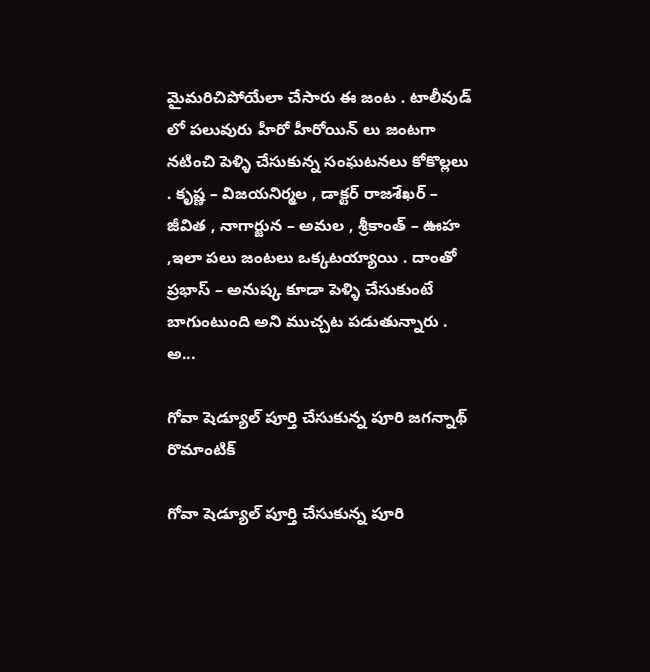మైమరిచిపోయేలా చేసారు ఈ జంట . టాలీవుడ్ లో పలువురు హీరో హీరోయిన్ లు జంటగా నటించి పెళ్ళి చేసుకున్న సంఘటనలు కోకొల్లలు . కృష్ణ – విజయనిర్మల , డాక్టర్ రాజశేఖర్ – జీవిత , నాగార్జున – అమల , శ్రీకాంత్ – ఊహ ,ఇలా పలు జంటలు ఒక్కటయ్యాయి . దాంతో ప్రభాస్ – అనుష్క కూడా పెళ్ళి చేసుకుంటే బాగుంటుంది అని ముచ్చట పడుతున్నారు . అ...

గోవా షెడ్యూల్ పూర్తి చేసుకున్న పూరి జగన్నాథ్ రొమాంటిక్

గోవా షెడ్యూల్ పూర్తి చేసుకున్న పూరి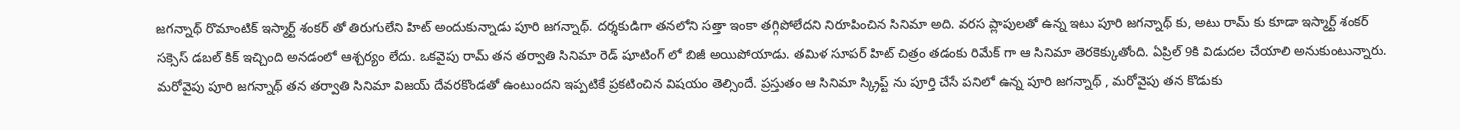జగన్నాథ్ రొమాంటిక్ ఇస్మార్ట్ శంకర్ తో తిరుగులేని హిట్ అందుకున్నాడు పూరి జగన్నాథ్. దర్శకుడిగా తనలోని సత్తా ఇంకా తగ్గిపోలేదని నిరూపించిన సినిమా అది. వరస ప్లాపులతో ఉన్న ఇటు పూరి జగన్నాథ్ కు, అటు రామ్ కు కూడా ఇస్మార్ట్ శంకర్ సక్సెస్ డబల్ కిక్ ఇచ్చింది అనడంలో ఆశ్చర్యం లేదు. ఒకవైపు రామ్ తన తర్వాతి సినిమా రెడ్ షూటింగ్ లో బిజీ అయిపోయాడు. తమిళ సూపర్ హిట్ చిత్రం తడంకు రిమేక్ గా ఆ సినిమా తెరకెక్కుతోంది. ఏప్రిల్ 9కి విడుదల చేయాలి అనుకుంటున్నారు. మరోవైపు పూరి జగన్నాథ్ తన తర్వాతి సినిమా విజయ్ దేవరకొండతో ఉంటుందని ఇప్పటికే ప్రకటించిన విషయం తెల్సిందే. ప్రస్తుతం ఆ సినిమా స్క్రిప్ట్ ను పూర్తి చేసే పనిలో ఉన్న పూరి జగన్నాథ్ , మరోవైపు తన కొడుకు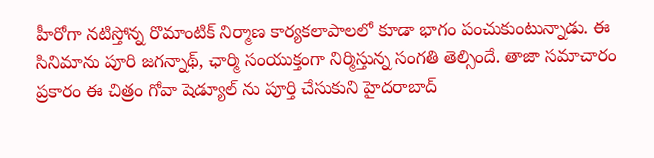హీరోగా నటిస్తోన్న రొమాంటిక్ నిర్మాణ కార్యకలాపాలలో కూడా భాగం పంచుకుంటున్నాడు. ఈ సినిమాను పూరి జగన్నాథ్, ఛార్మి సంయుక్తంగా నిర్మిస్తున్న సంగతి తెల్సిందే. తాజా సమాచారం ప్రకారం ఈ చిత్రం గోవా షెడ్యూల్ ను పూర్తి చేసుకుని హైదరాబాద్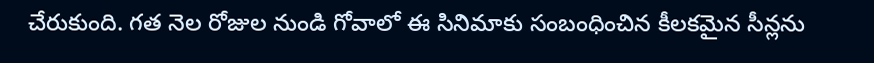చేరుకుంది. గత నెల రోజుల నుండి గోవాలో ఈ సినిమాకు సంబంధించిన కీలకమైన సీన్లను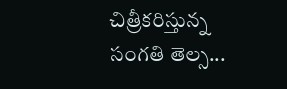చిత్రీకరిస్తున్న సంగతి తెల్స...